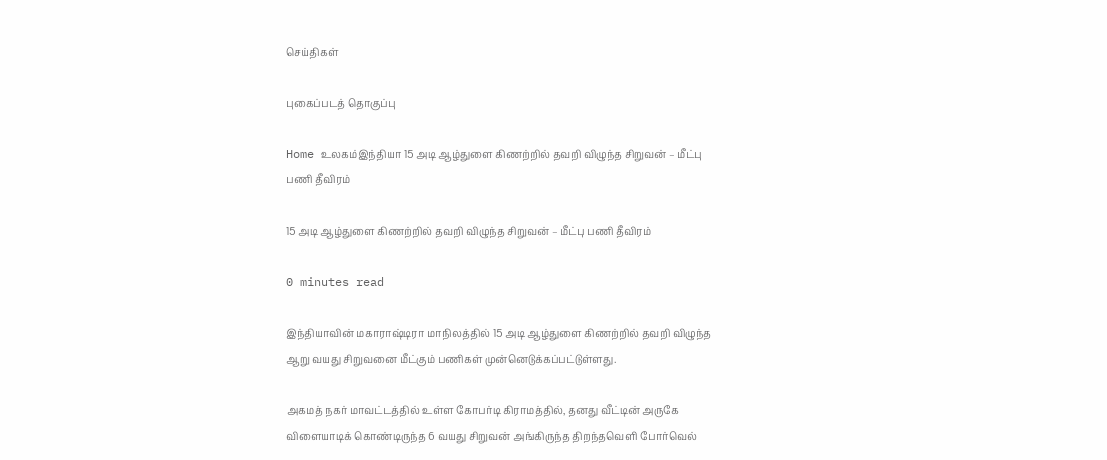செய்திகள்

புகைப்படத் தொகுப்பு

Home உலகம்இந்தியா 15 அடி ஆழ்துளை கிணற்றில் தவறி விழுந்த சிறுவன் – மீட்பு பணி தீவிரம்

15 அடி ஆழ்துளை கிணற்றில் தவறி விழுந்த சிறுவன் – மீட்பு பணி தீவிரம்

0 minutes read

இந்தியாவின் மகாராஷ்டிரா மாநிலத்தில் 15 அடி ஆழ்துளை கிணற்றில் தவறி விழுந்த ஆறு வயது சிறுவனை மீட்கும் பணிகள் முன்னெடுக்கப்பட்டுள்ளது.

அகமத் நகர் மாவட்டத்தில் உள்ள கோபர்டி கிராமத்தில், தனது வீட்டின் அருகே விளையாடிக் கொண்டிருந்த 6 வயது சிறுவன் அங்கிருந்த திறந்தவெளி போர்வெல்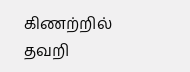கிணற்றில் தவறி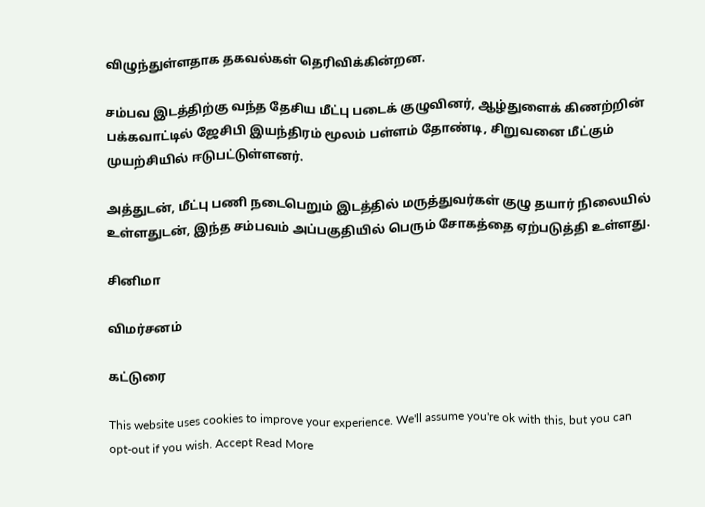விழுந்துள்ளதாக தகவல்கள் தெரிவிக்கின்றன.

சம்பவ இடத்திற்கு வந்த தேசிய மீட்பு படைக் குழுவினர், ஆழ்துளைக் கிணற்றின் பக்கவாட்டில் ஜேசிபி இயந்திரம் மூலம் பள்ளம் தோண்டி, சிறுவனை மீட்கும் முயற்சியில் ஈடுபட்டுள்ளனர்.

அத்துடன், மீட்பு பணி நடைபெறும் இடத்தில் மருத்துவர்கள் குழு தயார் நிலையில் உள்ளதுடன், இந்த சம்பவம் அப்பகுதியில் பெரும் சோகத்தை ஏற்படுத்தி உள்ளது.

சினிமா

விமர்சனம்

கட்டுரை

This website uses cookies to improve your experience. We'll assume you're ok with this, but you can opt-out if you wish. Accept Read More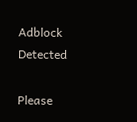Adblock Detected

Please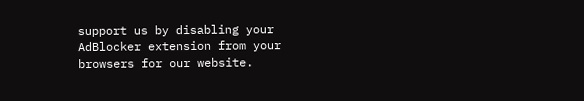support us by disabling your AdBlocker extension from your browsers for our website.